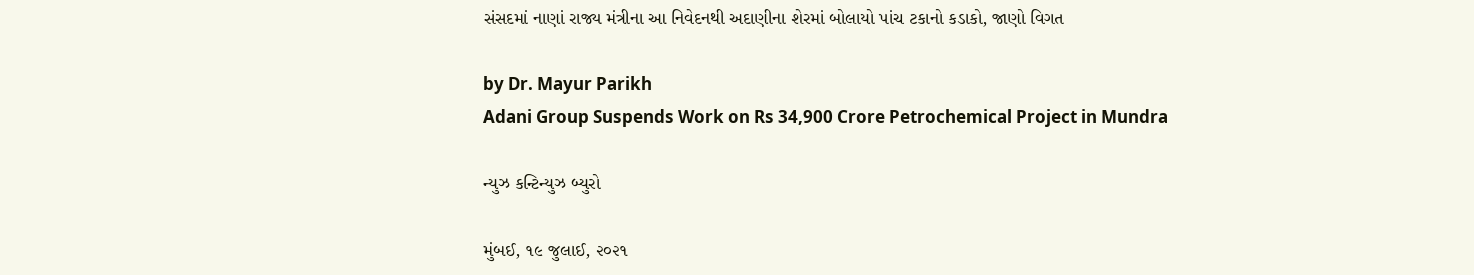સંસદમાં નાણાં રાજ્ય મંત્રીના આ નિવેદનથી અદાણીના શેરમાં બોલાયો પાંચ ટકાનો કડાકો, જાણો વિગત

by Dr. Mayur Parikh
Adani Group Suspends Work on Rs 34,900 Crore Petrochemical Project in Mundra

ન્યુઝ કન્ટિન્યુઝ બ્યુરો

મુંબઈ, ૧૯ જુલાઈ, ૨૦૨૧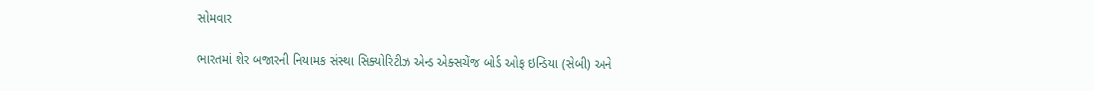સોમવાર

ભારતમાં શેર બજારની નિયામક સંસ્થા સિક્યોરિટીઝ એન્ડ એક્સચેંજ બોર્ડ ઓફ ઇન્ડિયા (સેબી) અને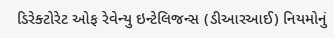ડિરેક્ટોરેટ ઓફ રેવેન્યુ ઇન્ટેલિજન્સ (ડીઆરઆઈ) નિયમોનું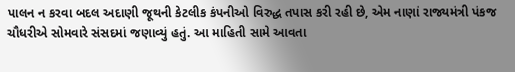પાલન ન કરવા બદલ અદાણી જૂથની કેટલીક કંપનીઓ વિરુદ્ધ તપાસ કરી રહી છે, એમ નાણાં રાજ્યમંત્રી પંકજ ચૌધરીએ સોમવારે સંસદમાં જણાવ્યું હતું. આ માહિતી સામે આવતા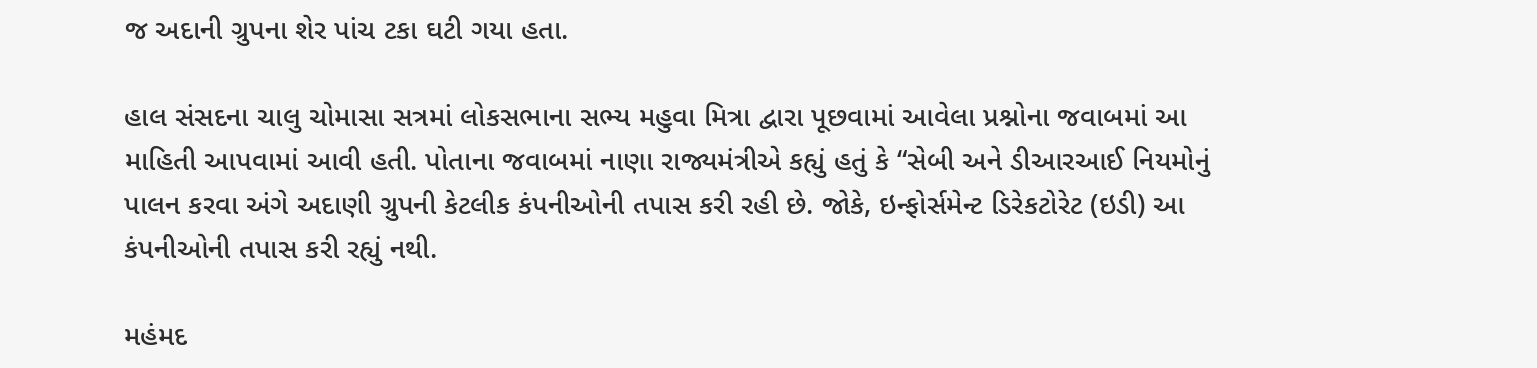જ અદાની ગ્રુપના શેર પાંચ ટકા ઘટી ગયા હતા.

હાલ સંસદના ચાલુ ચોમાસા સત્રમાં લોકસભાના સભ્ય મહુવા મિત્રા દ્વારા પૂછવામાં આવેલા પ્રશ્નોના જવાબમાં આ માહિતી આપવામાં આવી હતી. પોતાના જવાબમાં નાણા રાજ્યમંત્રીએ કહ્યું હતું કે “સેબી અને ડીઆરઆઈ નિયમોનું પાલન કરવા અંગે અદાણી ગ્રુપની કેટલીક કંપનીઓની તપાસ કરી રહી છે. જોકે, ઇન્ફોર્સમેન્ટ ડિરેકટોરેટ (ઇડી) આ કંપનીઓની તપાસ કરી રહ્યું નથી.

મહંમદ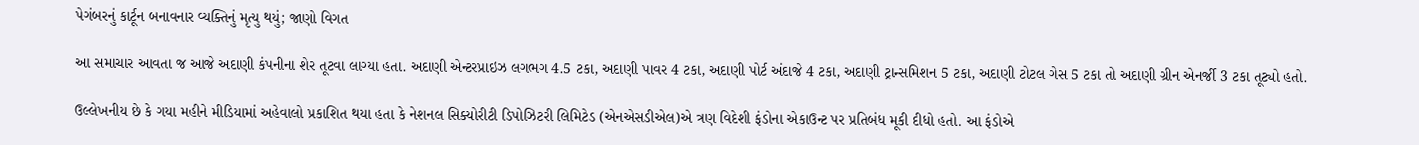પેગંબરનું કાર્ટૂન બનાવનાર વ્યક્તિનું મૃત્યુ થયું; જાણો વિગત

આ સમાચાર આવતા જ આજે અદાણી કંપનીના શેર તૂટવા લાગ્યા હતા. અદાણી એન્ટરપ્રાઇઝ લગભગ 4.5 ટકા, અદાણી પાવર 4 ટકા, અદાણી પોર્ટ અંદાજે 4 ટકા, અદાણી ટ્રાન્સમિશન 5 ટકા, અદાણી ટોટલ ગેસ 5 ટકા તો અદાણી ગ્રીન એનર્જી 3 ટકા તૂટ્યો હતો.

ઉલ્લેખનીય છે કે ગયા મહીને મીડિયામાં અહેવાલો પ્રકાશિત થયા હતા કે નેશનલ સિક્યોરીટી ડિપોઝિટરી લિમિટેડ (એનએસડીએલ)એ ત્રણ વિદેશી ફંડોના એકાઉન્ટ પર પ્રતિબંધ મૂકી દીધો હતો. આ ફંડોએ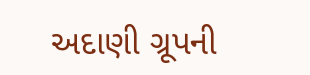અદાણી ગ્રૂપની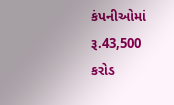કંપનીઓમાં રૂ.43,500 કરોડ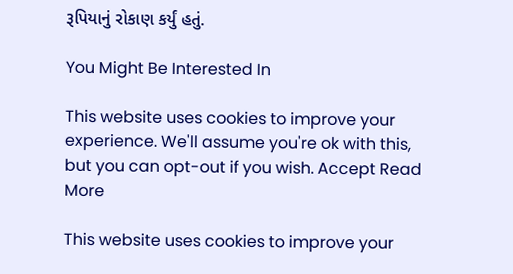રૂપિયાનું રોકાણ કર્યું હતું.

You Might Be Interested In

This website uses cookies to improve your experience. We'll assume you're ok with this, but you can opt-out if you wish. Accept Read More

This website uses cookies to improve your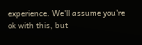experience. We'll assume you're ok with this, but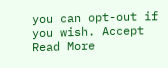you can opt-out if you wish. Accept Read More